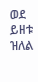ወደ ይዘቱ ዝለል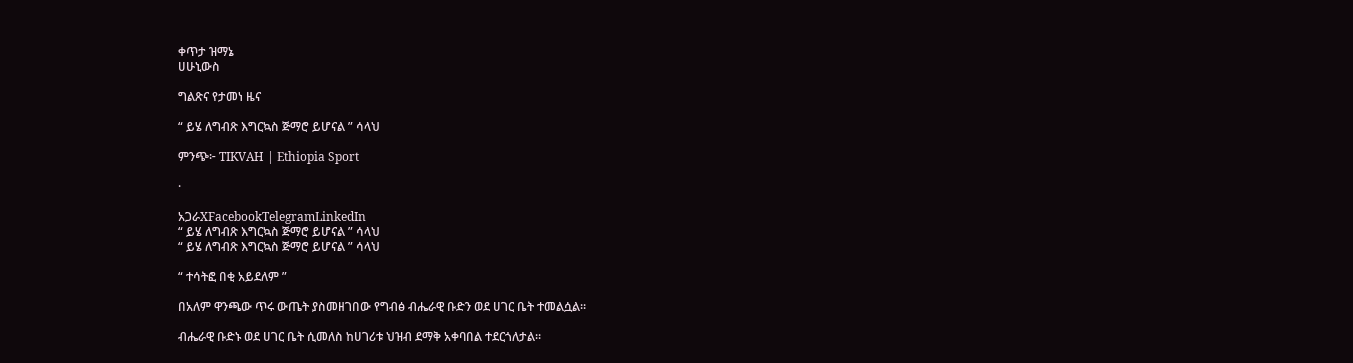ቀጥታ ዝማኔ
ሀሁኒውስ

ግልጽና የታመነ ዜና

“ ይሄ ለግብጽ እግርኳስ ጅማሮ ይሆናል ” ሳላህ

ምንጭ፦ TIKVAH | Ethiopia Sport

·

አጋራXFacebookTelegramLinkedIn
“ ይሄ ለግብጽ እግርኳስ ጅማሮ ይሆናል ” ሳላህ
“ ይሄ ለግብጽ እግርኳስ ጅማሮ ይሆናል ” ሳላህ

“ ተሳትፎ በቂ አይደለም ”

በአለም ዋንጫው ጥሩ ውጤት ያስመዘገበው የግብፅ ብሔራዊ ቡድን ወደ ሀገር ቤት ተመልሷል።

ብሔራዊ ቡድኑ ወደ ሀገር ቤት ሲመለስ ከሀገሪቱ ህዝብ ደማቅ አቀባበል ተደርጎለታል።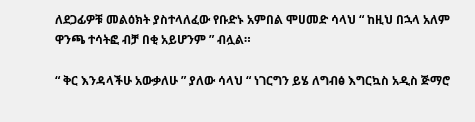ለደጋፊዎቹ መልዕክት ያስተላለፈው የቡድኑ አምበል ሞሀመድ ሳላህ “ ከዚህ በኋላ አለም ዋንጫ ተሳትፎ ብቻ በቂ አይሆንም ” ብሏል።

“ ቅር እንዳላችሁ አውቃለሁ ” ያለው ሳላህ “ ነገርግን ይሄ ለግብፅ እግርኳስ አዲስ ጅማሮ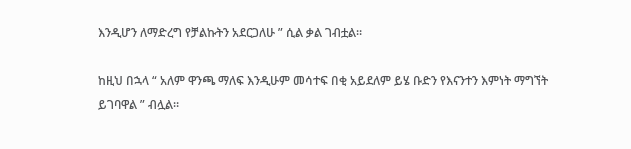እንዲሆን ለማድረግ የቻልኩትን አደርጋለሁ ” ሲል ቃል ገብቷል።

ከዚህ በኋላ “ አለም ዋንጫ ማለፍ እንዲሁም መሳተፍ በቂ አይደለም ይሄ ቡድን የእናንተን እምነት ማግኘት ይገባዋል ” ብሏል።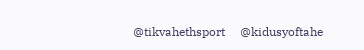@tikvahethsport     @kidusyoftahe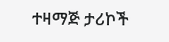ተዛማጅ ታሪኮች